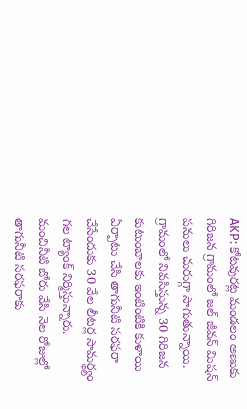AKP: కోటవురట్ల మండలం అణుకు గిరిజన గ్రామంలో జల్ జీవన్ మిషన్ పనులు చురుగ్గా సాగుతున్నాయి. గ్రామంలో నివసిస్తున్న 30 గిరిజన కుటుంబాలకు ఇంటింటికి కుళాయి ఏర్పాటు చేసి తాగునీటి సరఫరా చేసేందుకు 30 వేల లీటర్ల సామర్థ్యం గల ట్యాంక్ నిర్మిస్తున్నారు. మంచినీటి బోరు వేసి నెల రోజుల్లో తాగునీటి సరఫరాకు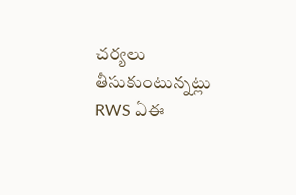చర్యలు తీసుకుంటున్నట్లు RWS ఏఈ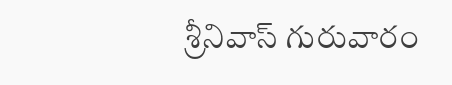శ్రీనివాస్ గురువారం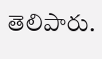తెలిపారు.